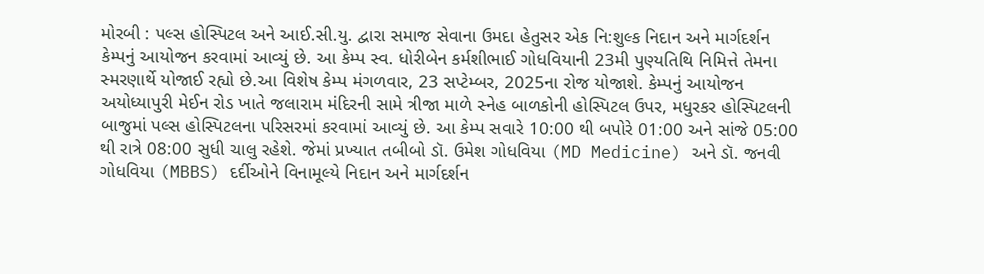મોરબી : પલ્સ હોસ્પિટલ અને આઈ.સી.યુ. દ્વારા સમાજ સેવાના ઉમદા હેતુસર એક નિ:શુલ્ક નિદાન અને માર્ગદર્શન કેમ્પનું આયોજન કરવામાં આવ્યું છે. આ કેમ્પ સ્વ. ધોરીબેન કર્મશીભાઈ ગોધવિયાની 23મી પુણ્યતિથિ નિમિત્તે તેમના સ્મરણાર્થે યોજાઈ રહ્યો છે.આ વિશેષ કેમ્પ મંગળવાર, 23 સપ્ટેમ્બર, 2025ના રોજ યોજાશે. કેમ્પનું આયોજન અયોધ્યાપુરી મેઈન રોડ ખાતે જલારામ મંદિરની સામે ત્રીજા માળે સ્નેહ બાળકોની હોસ્પિટલ ઉપર, મધુરકર હોસ્પિટલની બાજુમાં પલ્સ હોસ્પિટલના પરિસરમાં કરવામાં આવ્યું છે. આ કેમ્પ સવારે 10:00 થી બપોરે 01:00 અને સાંજે 05:00 થી રાત્રે 08:00 સુધી ચાલુ રહેશે. જેમાં પ્રખ્યાત તબીબો ડૉ. ઉમેશ ગોધવિયા (MD Medicine) અને ડૉ. જનવી ગોધવિયા (MBBS) દર્દીઓને વિનામૂલ્યે નિદાન અને માર્ગદર્શન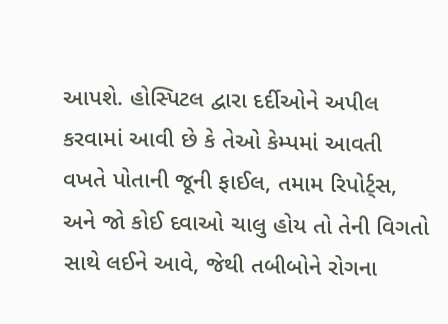આપશે. હોસ્પિટલ દ્વારા દર્દીઓને અપીલ કરવામાં આવી છે કે તેઓ કેમ્પમાં આવતી વખતે પોતાની જૂની ફાઈલ, તમામ રિપોર્ટ્સ, અને જો કોઈ દવાઓ ચાલુ હોય તો તેની વિગતો સાથે લઈને આવે, જેથી તબીબોને રોગના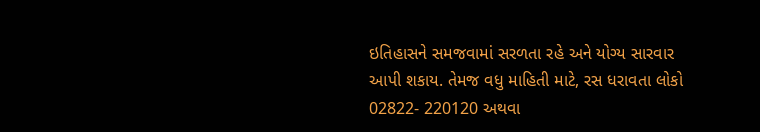ઇતિહાસને સમજવામાં સરળતા રહે અને યોગ્ય સારવાર આપી શકાય. તેમજ વધુ માહિતી માટે, રસ ધરાવતા લોકો 02822- 220120 અથવા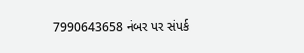7990643658 નંબર પર સંપર્ક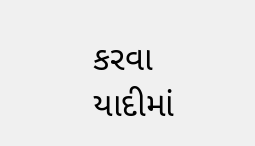કરવા યાદીમાં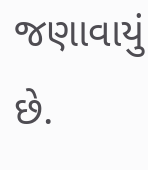જણાવાયું છે.